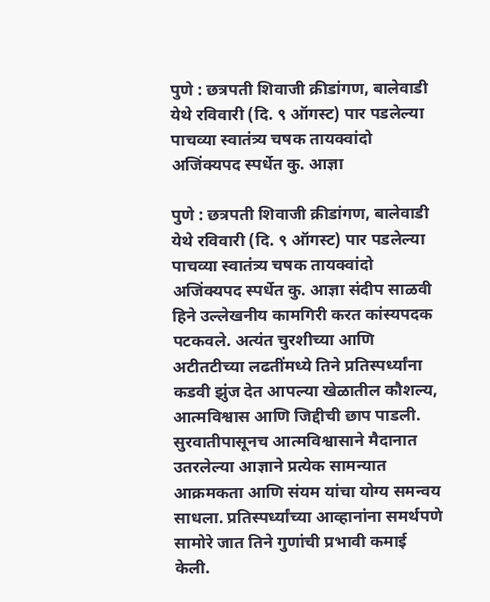पुणे : छत्रपती शिवाजी क्रीडांगण, बालेवाडी येथे रविवारी (दि. ९ ऑगस्ट) पार पडलेल्या पाचव्या स्वातंत्र्य चषक तायक्वांदो अजिंक्यपद स्पर्धेत कु. आज्ञा

पुणे : छत्रपती शिवाजी क्रीडांगण, बालेवाडी येथे रविवारी (दि. ९ ऑगस्ट) पार पडलेल्या पाचव्या स्वातंत्र्य चषक तायक्वांदो अजिंक्यपद स्पर्धेत कु. आज्ञा संदीप साळवी हिने उल्लेखनीय कामगिरी करत कांस्यपदक पटकवले. अत्यंत चुरशीच्या आणि अटीतटीच्या लढतींमध्ये तिने प्रतिस्पर्ध्यांना कडवी झुंज देत आपल्या खेळातील कौशल्य, आत्मविश्वास आणि जिद्दीची छाप पाडली.
सुरवातीपासूनच आत्मविश्वासाने मैदानात उतरलेल्या आज्ञाने प्रत्येक सामन्यात आक्रमकता आणि संयम यांचा योग्य समन्वय साधला. प्रतिस्पर्ध्यांच्या आव्हानांना समर्थपणे सामोरे जात तिने गुणांची प्रभावी कमाई केली.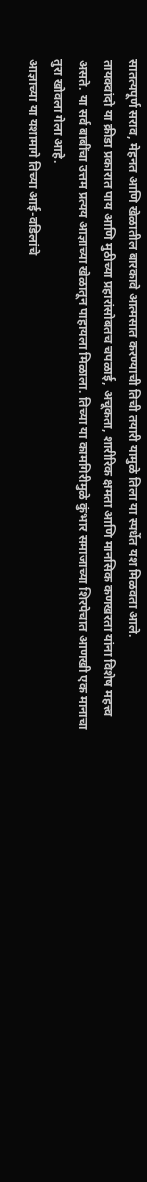सातत्यपूर्ण सराव, मेहनत आणि खेळातील बारकावे आत्मसात करण्याची तिची तयारी यामुळे तिला या स्पर्धेत यश मिळवता आले.
तायक्वांदो या क्रीडा प्रकारात पाय आणि मुठीच्या प्रहारांसोबतच चपळाई, अचूकता, शारीरिक क्षमता आणि मानसिक कणखरता यांना विशेष महत्त्व असते. या सर्व बाबींचा उत्तम प्रत्यय आज्ञाच्या खेळातून पाहायला मिळाला. तिच्या या कामगिरीमुळे कुंभार समाजाच्या शिरपेचात आणखी एक मानाचा तुरा खोवला गेला आहे.
आज्ञाच्या या यशामागे तिच्या आई-वडिलांचे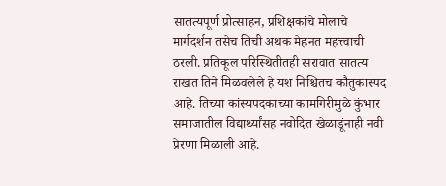सातत्यपूर्ण प्रोत्साहन, प्रशिक्षकांचे मोलाचे मार्गदर्शन तसेच तिची अथक मेहनत महत्त्वाची ठरली. प्रतिकूल परिस्थितीतही सरावात सातत्य राखत तिने मिळवलेले हे यश निश्चितच कौतुकास्पद आहे. तिच्या कांस्यपदकाच्या कामगिरीमुळे कुंभार समाजातील विद्यार्थ्यांसह नवोदित खेळाडूंनाही नवी प्रेरणा मिळाली आहे.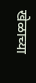खेळाच्या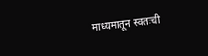माध्यमातून स्वतःची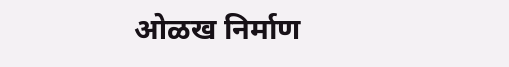ओळख निर्माण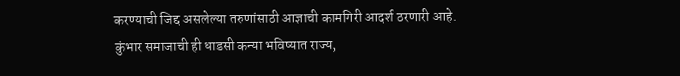करण्याची जिद्द असलेल्या तरुणांसाठी आज्ञाची कामगिरी आदर्श ठरणारी आहे.
कुंभार समाजाची ही धाडसी कन्या भविष्यात राज्य,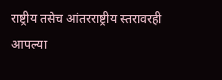राष्ट्रीय तसेच आंतरराष्ट्रीय स्तरावरही आपल्या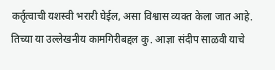कर्तृत्वाची यशस्वी भरारी घेईल, असा विश्वास व्यक्त केला जात आहे. तिच्या या उल्लेखनीय कामगिरीबद्दल कु. आज्ञा संदीप साळवी याचे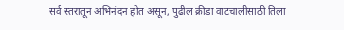सर्व स्तरातून अभिनंदन होत असून, पुढील क्रीडा वाटचालीसाठी तिला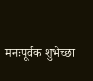मनःपूर्वक शुभेच्छा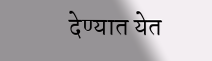देण्यात येत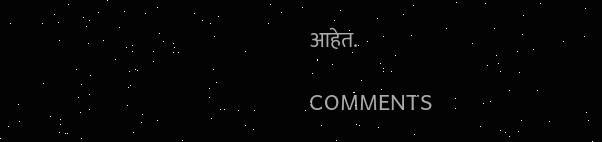आहेत.

COMMENTS